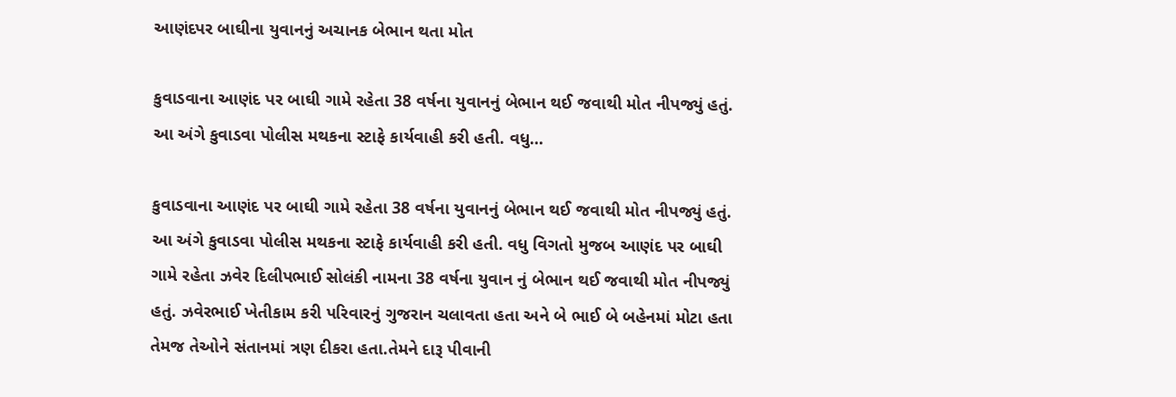આણંદપર બાઘીના યુવાનનું અચાનક બેભાન થતા મોત

કુવાડવાના આણંદ પર બાઘી ગામે રહેતા 38 વર્ષના યુવાનનું બેભાન થઈ જવાથી મોત નીપજ્યું હતું. આ અંગે કુવાડવા પોલીસ મથકના સ્ટાફે કાર્યવાહી કરી હતી. વધુ…

કુવાડવાના આણંદ પર બાઘી ગામે રહેતા 38 વર્ષના યુવાનનું બેભાન થઈ જવાથી મોત નીપજ્યું હતું.
આ અંગે કુવાડવા પોલીસ મથકના સ્ટાફે કાર્યવાહી કરી હતી. વધુ વિગતો મુજબ આણંદ પર બાઘી ગામે રહેતા ઝવેર દિલીપભાઈ સોલંકી નામના 38 વર્ષના યુવાન નું બેભાન થઈ જવાથી મોત નીપજ્યું હતું. ઝવેરભાઈ ખેતીકામ કરી પરિવારનું ગુજરાન ચલાવતા હતા અને બે ભાઈ બે બહેનમાં મોટા હતા તેમજ તેઓને સંતાનમાં ત્રણ દીકરા હતા.તેમને દારૂ પીવાની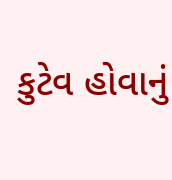કુટેવ હોવાનું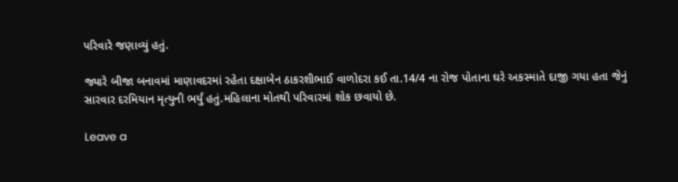પરિવારે જણાવ્યું હતું.

જ્યારે બીજા બનાવમાં માણાવદરમાં રહેતા દક્ષાબેન ઠાકરશીભાઈ વાળોદરા કઈ તા.14/4 ના રોજ પોતાના ઘરે અકસ્માતે દાજી ગયા હતા જેનું સારવાર દરમિયાન મૃત્યુની ભર્યું હતું.મહિલાના મોતથી પરિવારમાં શોક છવાયો છે.

Leave a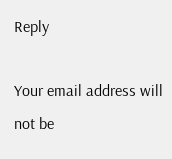Reply

Your email address will not be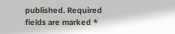published. Required fields are marked *